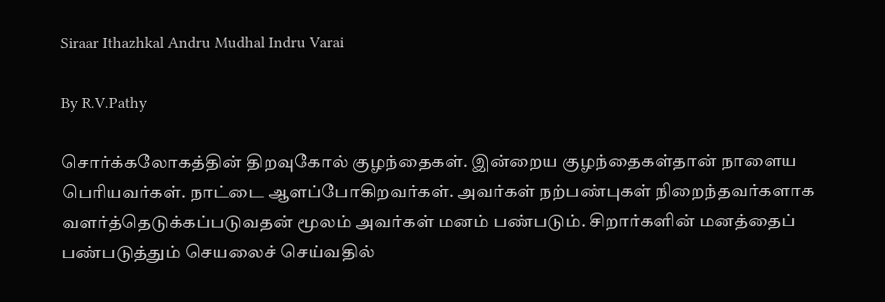Siraar Ithazhkal Andru Mudhal Indru Varai

By R.V.Pathy

சொர்க்கலோகத்தின் திறவுகோல் குழந்தைகள். இன்றைய குழந்தைகள்தான் நாளைய பெரியவர்கள். நாட்டை ஆளப்போகிறவர்கள். அவர்கள் நற்பண்புகள் நிறைந்தவர்களாக வளர்த்தெடுக்கப்படுவதன் மூலம் அவர்கள் மனம் பண்படும். சிறார்களின் மனத்தைப் பண்படுத்தும் செயலைச் செய்வதில்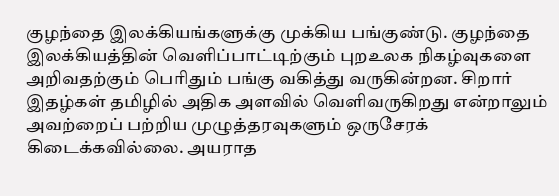குழந்தை இலக்கியங்களுக்கு முக்கிய பங்குண்டு. குழந்தை இலக்கியத்தின் வெளிப்பாட்டிற்கும் புறஉலக நிகழ்வுகளை அறிவதற்கும் பெரிதும் பங்கு வகித்து வருகின்றன. சிறார் இதழ்கள் தமிழில் அதிக அளவில் வெளிவருகிறது என்றாலும் அவற்றைப் பற்றிய முழுத்தரவுகளும் ஒருசேரக் கிடைக்கவில்லை. அயராத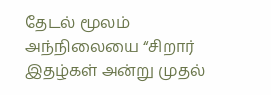தேடல் மூலம் அந்நிலையை “சிறார் இதழ்கள் அன்று முதல்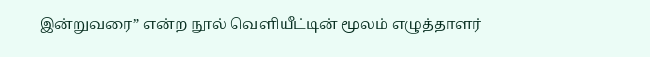இன்றுவரை” என்ற நூல் வெளியீட்டின் மூலம் எழுத்தாளர்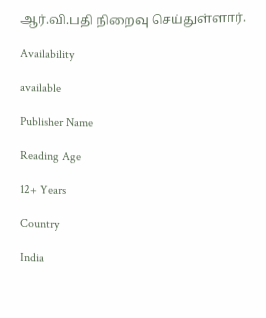ஆர்.வி.பதி நிறைவு செய்துள்ளார்.

Availability

available

Publisher Name

Reading Age

12+ Years

Country

India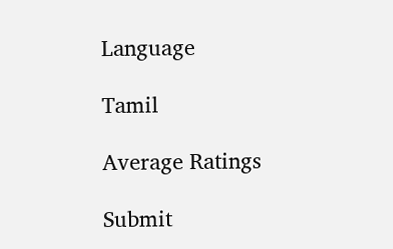Language

Tamil

Average Ratings

Submit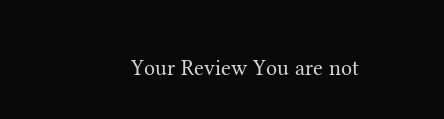Your Review You are not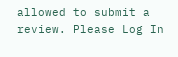allowed to submit a review. Please Log In